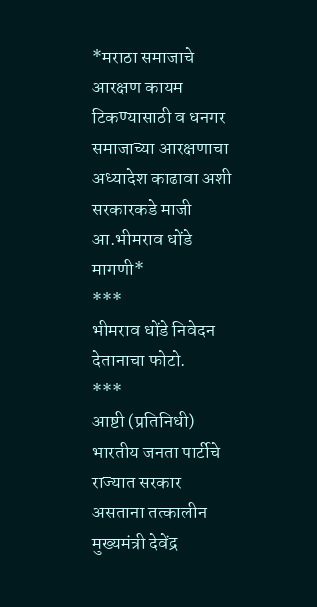*मराठा समाजाचे आरक्षण कायम टिकण्यासाठी व धनगर समाजाच्या आरक्षणाचा अध्यादेश काढावा अशी सरकारकडे माजी आ.भीमराव धोंडे मागणी*
***
भीमराव धोंडे निवेदन देतानाचा फोटो.
***
आष्टी (प्रतिनिधी)
भारतीय जनता पार्टीचे राज्यात सरकार असताना तत्कालीन मुख्यमंत्री देवेंद्र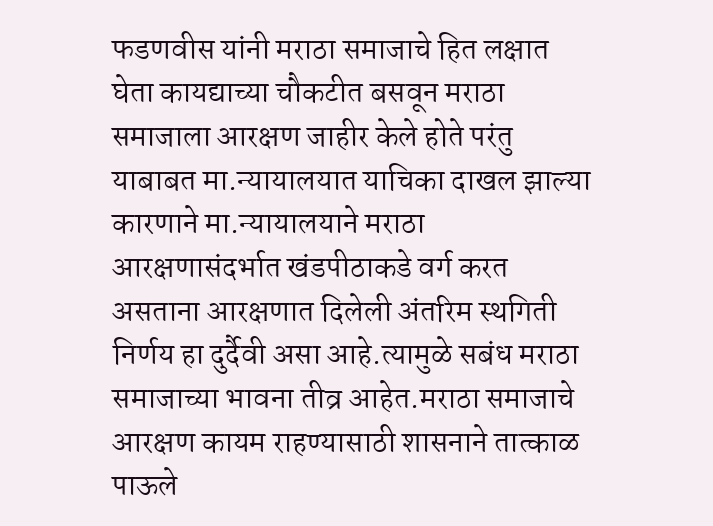फडणवीस यांनी मराठा समाजाचे हित लक्षात घेता कायद्याच्या चौकटीत बसवून मराठा समाजाला आरक्षण जाहीर केले होते परंतु याबाबत मा.न्यायालयात याचिका दाखल झाल्या कारणाने मा.न्यायालयाने मराठा आरक्षणासंदर्भात खंडपीठाकडे वर्ग करत असताना आरक्षणात दिलेली अंतरिम स्थगिती निर्णय हा दुर्दैवी असा आहे.त्यामुळे सबंध मराठा समाजाच्या भावना तीव्र आहेत.मराठा समाजाचे आरक्षण कायम राहण्यासाठी शासनाने तात्काळ पाऊले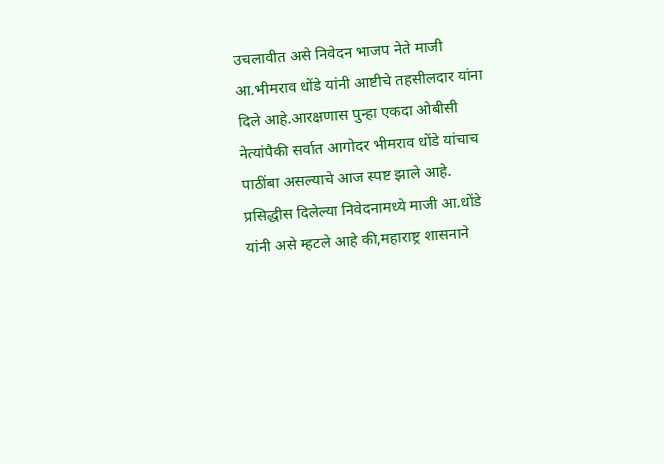उचलावीत असे निवेदन भाजप नेते माजी आ.भीमराव धोंडे यांनी आष्टीचे तहसीलदार यांना दिले आहे.आरक्षणास पुन्हा एकदा ओबीसी नेत्यांपैकी सर्वात आगोदर भीमराव धोंडे यांचाच पाठींबा असल्याचे आज स्पष्ट झाले आहे.
प्रसिद्धीस दिलेल्या निवेदनामध्ये माजी आ.धोंडे यांनी असे म्हटले आहे की,महाराष्ट्र शासनाने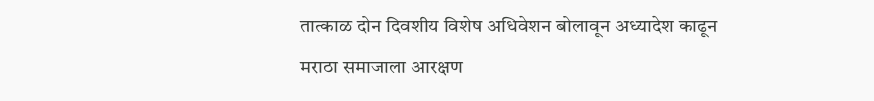तात्काळ दोन दिवशीय विशेष अधिवेशन बोलावून अध्यादेश काढून मराठा समाजाला आरक्षण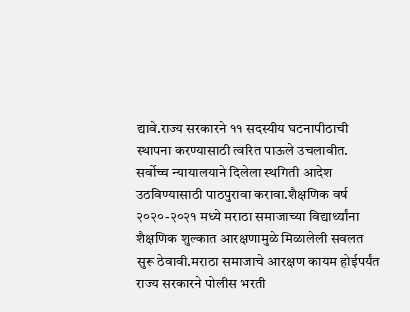द्यावे.राज्य सरकारने ११ सदस्यीय घटनापीठाची स्थापना करण्यासाठी त्वरित पाऊले उचलावीत. सर्वोच्च न्यायालयाने दिलेला स्थगिती आदेश उठविण्यासाठी पाठपुरावा करावा.शैक्षणिक वर्ष २०२०-२०२१ मध्ये मराठा समाजाच्या विद्यार्थ्यांना शैक्षणिक शुल्कात आरक्षणामुळे मिळालेली सवलत सुरू ठेवावी.मराठा समाजाचे आरक्षण कायम होईपर्यंत राज्य सरकारने पोलीस भरती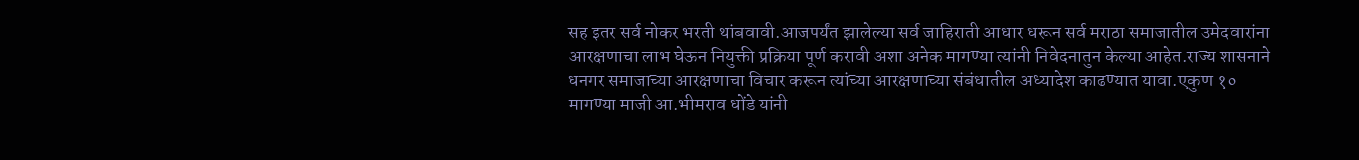सह इतर सर्व नोकर भरती थांबवावी.आजपर्यंत झालेल्या सर्व जाहिराती आधार धरून सर्व मराठा समाजातील उमेदवारांना आरक्षणाचा लाभ घेऊन नियुक्ती प्रक्रिया पूर्ण करावी अशा अनेक मागण्या त्यांनी निवेदनातुन केल्या आहेत.राज्य शासनाने धनगर समाजाच्या आरक्षणाचा विचार करून त्यांच्या आरक्षणाच्या संबंधातील अध्यादेश काढण्यात यावा.एकुण १० मागण्या माजी आ.भीमराव धोंडे यांनी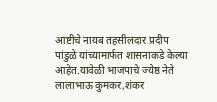आष्टीचे नायब तहसीलदार प्रदीप पांडुळे यांच्यामार्फत शासनाकडे केल्या आहेत.यावेळी भाजपाचे ज्येष्ठ नेते लालाभाऊ कुमकर,शंकर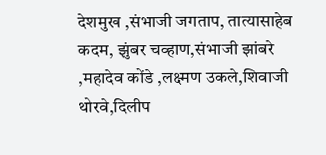देशमुख ,संभाजी जगताप, तात्यासाहेब कदम, झुंबर चव्हाण,संभाजी झांबरे ,महादेव कोंडे ,लक्ष्मण उकले,शिवाजी थोरवे,दिलीप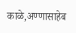काळे,अण्णासाहेब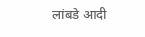लांबडे आदी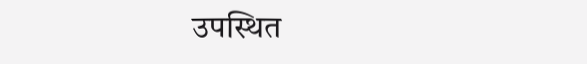उपस्थित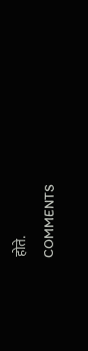होते.
COMMENTS